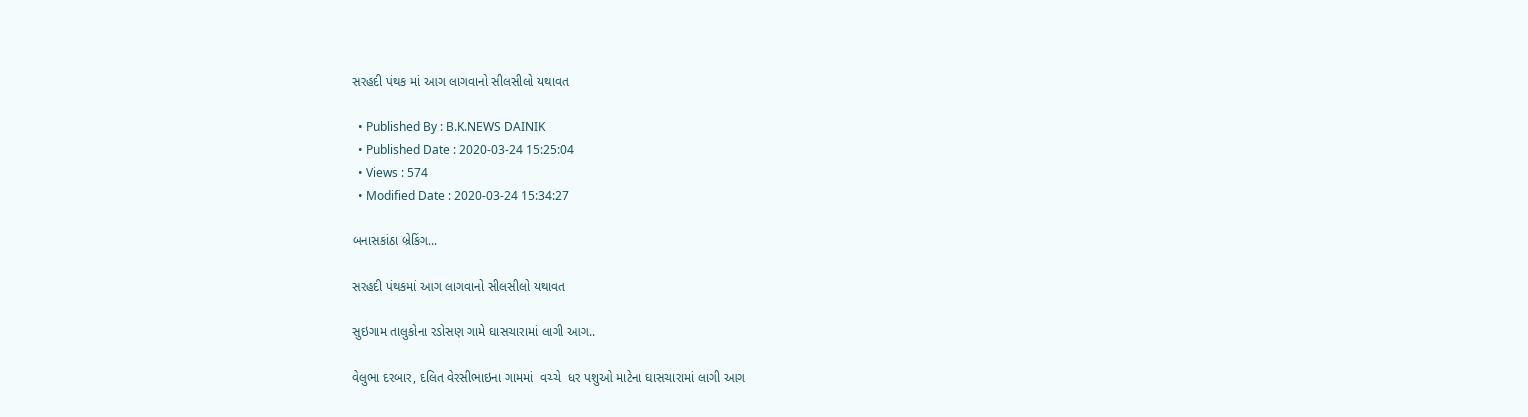સરહદી પંથક માં આગ લાગવાનો સીલસીલો યથાવત

  • Published By : B.K.NEWS DAINIK
  • Published Date : 2020-03-24 15:25:04
  • Views : 574
  • Modified Date : 2020-03-24 15:34:27

બનાસકાંઠા બ્રેકિંગ...

સરહદી પંથકમાં આગ લાગવાનો સીલસીલો યથાવત

સુઇગામ તાલુકોના રડોસણ ગામે ઘાસચારામાં લાગી આગ..

વેલુભા દરબાર, દલિત વેરસીભાઇના ગામમાં  વચ્ચે  ધર પશુઓ માટેના ઘાસચારામાં લાગી આગ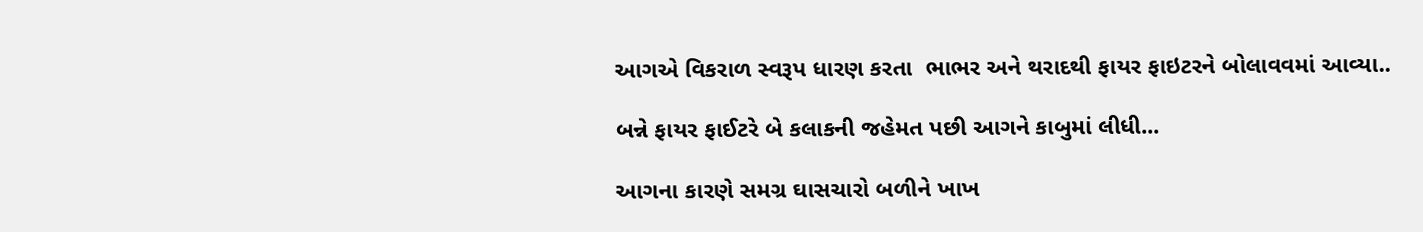આગએ વિકરાળ સ્વરૂપ ધારણ કરતા  ભાભર અને થરાદથી ફાયર ફાઇટરને બોલાવવમાં આવ્યા..

બન્ને ફાયર ફાઈટરે બે કલાકની જહેમત પછી આગને કાબુમાં લીધી...

આગના કારણે સમગ્ર ઘાસચારો બળીને ખાખ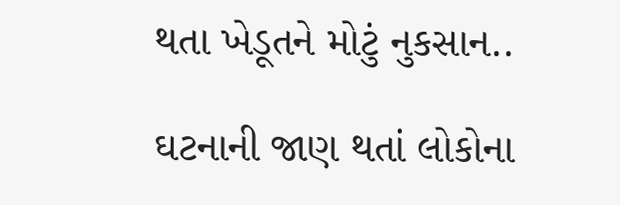થતા ખેડૂતને મોટું નુકસાન..

ઘટનાની જાણ થતાં લોકોના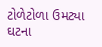ટોળેટોળા ઉમટ્યા ઘટના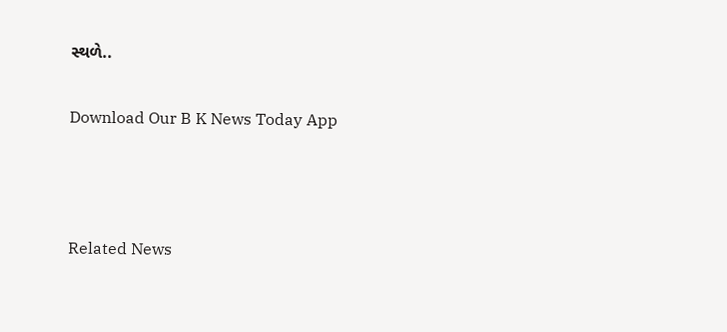સ્થળે..

Download Our B K News Today App



Related News